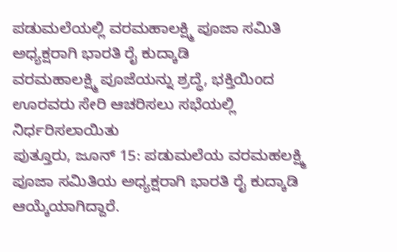ಪಡುಮಲೆಯಲ್ಲಿ ವರಮಹಾಲಕ್ಷ್ಮಿ ಪೂಜಾ ಸಮಿತಿ ಅಧ್ಯಕ್ಷರಾಗಿ ಭಾರತಿ ರೈ ಕುದ್ಕಾಡಿ
ವರಮಹಾಲಕ್ಷ್ಮಿ ಪೂಜೆಯನ್ನು ಶ್ರದ್ಧೆ, ಭಕ್ತಿಯಿಂದ ಊರವರು ಸೇರಿ ಆಚರಿಸಲು ಸಭೆಯಲ್ಲಿ ನಿರ್ಧರಿಸಲಾಯಿತು
ಪುತ್ತೂರು, ಜೂನ್ 15: ಪಡುಮಲೆಯ ವರಮಹಲಕ್ಷ್ಮಿ ಪೂಜಾ ಸಮಿತಿಯ ಅಧ್ಯಕ್ಷರಾಗಿ ಭಾರತಿ ರೈ ಕುದ್ಕಾಡಿ ಆಯ್ಕೆಯಾಗಿದ್ದಾರೆ.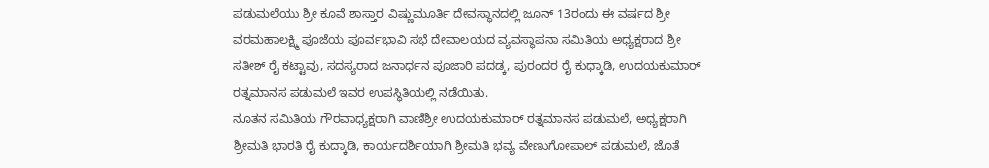ಪಡುಮಲೆಯು ಶ್ರೀ ಕೂವೆ ಶಾಸ್ತಾರ ವಿಷ್ಣುಮೂರ್ತಿ ದೇವಸ್ಥಾನದಲ್ಲಿ ಜೂನ್ 13ರಂದು ಈ ವರ್ಷದ ಶ್ರೀ ವರಮಹಾಲಕ್ಷ್ಮಿ ಪೂಜೆಯ ಪೂರ್ವಭಾವಿ ಸಭೆ ದೇವಾಲಯದ ವ್ಯವಸ್ಥಾಪನಾ ಸಮಿತಿಯ ಅಧ್ಯಕ್ಷರಾದ ಶ್ರೀ ಸತೀಶ್ ರೈ ಕಟ್ಟಾವು, ಸದಸ್ಯರಾದ ಜನಾರ್ಧನ ಪೂಜಾರಿ ಪದಡ್ಕ, ಪುರಂದರ ರೈ ಕುಧ್ಕಾಡಿ, ಉದಯಕುಮಾರ್ ರತ್ನಮಾನಸ ಪಡುಮಲೆ ಇವರ ಉಪಸ್ಥಿತಿಯಲ್ಲಿ ನಡೆಯಿತು.
ನೂತನ ಸಮಿತಿಯ ಗೌರವಾಧ್ಯಕ್ಷರಾಗಿ ವಾಣಿಶ್ರೀ ಉದಯಕುಮಾರ್ ರತ್ನಮಾನಸ ಪಡುಮಲೆ, ಅಧ್ಯಕ್ಷರಾಗಿ ಶ್ರೀಮತಿ ಭಾರತಿ ರೈ ಕುದ್ಕಾಡಿ, ಕಾರ್ಯದರ್ಶಿಯಾಗಿ ಶ್ರೀಮತಿ ಭವ್ಯ ವೇಣುಗೋಪಾಲ್ ಪಡುಮಲೆ, ಜೊತೆ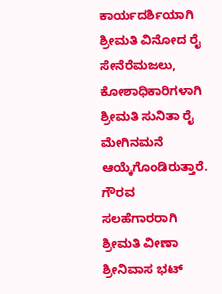ಕಾರ್ಯದರ್ಶಿಯಾಗಿ ಶ್ರೀಮತಿ ವಿನೋದ ರೈ ಸೇನೆರೆಮಜಲು, ಕೋಶಾಧಿಕಾರಿಗಳಾಗಿ ಶ್ರೀಮತಿ ಸುನಿತಾ ರೈ ಮೇಗಿನಮನೆ ಆಯ್ಕೆಗೊಂಡಿರುತ್ತಾರೆ. ಗೌರವ ಸಲಹೆಗಾರರಾಗಿ ಶ್ರೀಮತಿ ವೀಣಾ ಶ್ರೀನಿವಾಸ ಭಟ್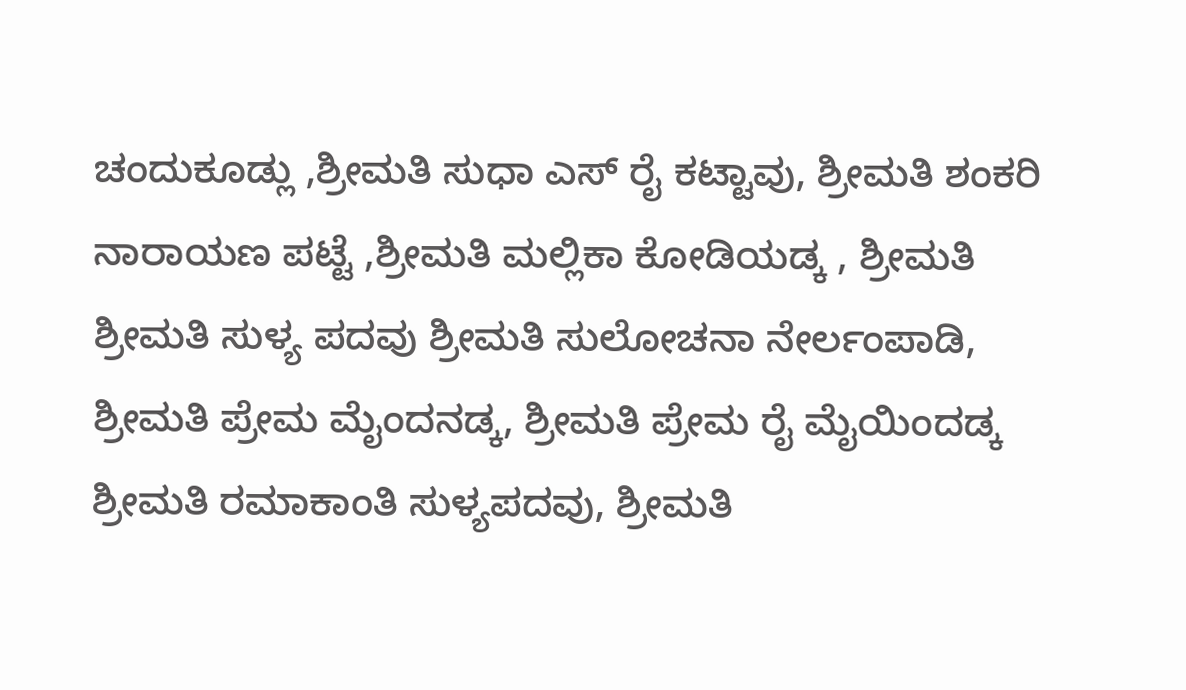ಚಂದುಕೂಡ್ಲು ,ಶ್ರೀಮತಿ ಸುಧಾ ಎಸ್ ರೈ ಕಟ್ಟಾವು, ಶ್ರೀಮತಿ ಶಂಕರಿ ನಾರಾಯಣ ಪಟ್ಟೆ ,ಶ್ರೀಮತಿ ಮಲ್ಲಿಕಾ ಕೋಡಿಯಡ್ಕ , ಶ್ರೀಮತಿ ಶ್ರೀಮತಿ ಸುಳ್ಯ ಪದವು ಶ್ರೀಮತಿ ಸುಲೋಚನಾ ನೇರ್ಲಂಪಾಡಿ, ಶ್ರೀಮತಿ ಪ್ರೇಮ ಮೈಂದನಡ್ಕ, ಶ್ರೀಮತಿ ಪ್ರೇಮ ರೈ ಮೈಯಿಂದಡ್ಕ ಶ್ರೀಮತಿ ರಮಾಕಾಂತಿ ಸುಳ್ಯಪದವು, ಶ್ರೀಮತಿ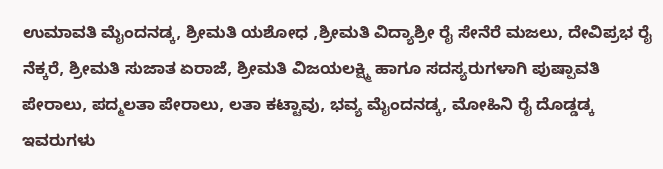ಉಮಾವತಿ ಮೈಂದನಡ್ಕ, ಶ್ರೀಮತಿ ಯಶೋಧ ,ಶ್ರೀಮತಿ ವಿದ್ಯಾಶ್ರೀ ರೈ ಸೇನೆರೆ ಮಜಲು, ದೇವಿಪ್ರಭ ರೈ ನೆಕ್ಕರೆ, ಶ್ರೀಮತಿ ಸುಜಾತ ಏರಾಜೆ, ಶ್ರೀಮತಿ ವಿಜಯಲಕ್ಷ್ಮಿ ಹಾಗೂ ಸದಸ್ಯರುಗಳಾಗಿ ಪುಷ್ಪಾವತಿ ಪೇರಾಲು, ಪದ್ಮಲತಾ ಪೇರಾಲು, ಲತಾ ಕಟ್ಟಾವು, ಭವ್ಯ ಮೈಂದನಡ್ಕ, ಮೋಹಿನಿ ರೈ ದೊಡ್ಡಡ್ಕ ಇವರುಗಳು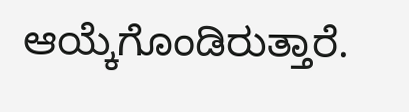ಆಯ್ಕೆಗೊಂಡಿರುತ್ತಾರೆ.